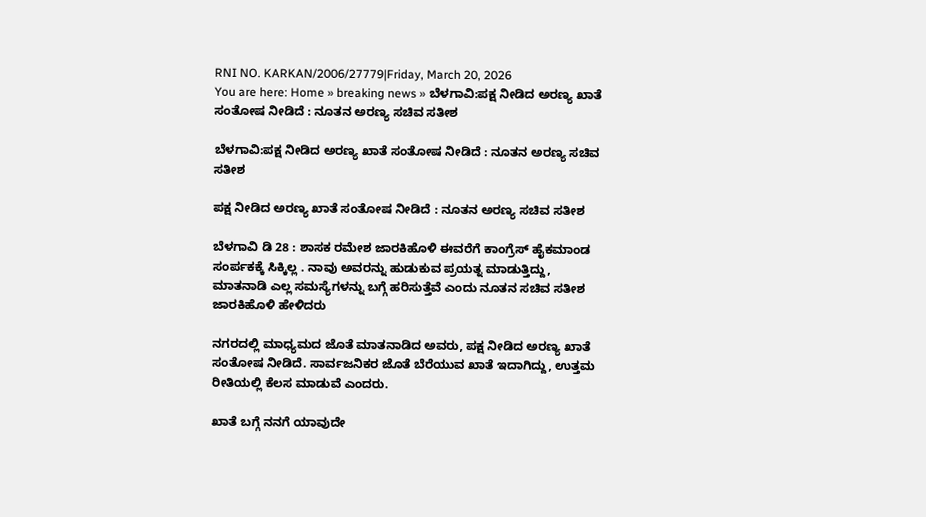RNI NO. KARKAN/2006/27779|Friday, March 20, 2026
You are here: Home » breaking news » ಬೆಳಗಾವಿ:ಪಕ್ಷ ನೀಡಿದ ಅರಣ್ಯ ಖಾತೆ ಸಂತೋಷ ನೀಡಿದೆ : ನೂತನ ಅರಣ್ಯ ಸಚಿವ ಸತೀಶ

ಬೆಳಗಾವಿ:ಪಕ್ಷ ನೀಡಿದ ಅರಣ್ಯ ಖಾತೆ ಸಂತೋಷ ನೀಡಿದೆ : ನೂತನ ಅರಣ್ಯ ಸಚಿವ ಸತೀಶ

ಪಕ್ಷ ನೀಡಿದ ಅರಣ್ಯ ಖಾತೆ ಸಂತೋಷ ನೀಡಿದೆ : ನೂತನ ಅರಣ್ಯ ಸಚಿವ ಸತೀಶ

ಬೆಳಗಾವಿ ಡಿ 28 : ಶಾಸಕ ರಮೇಶ ಜಾರಕಿಹೊಳಿ ಈವರೆಗೆ ಕಾಂಗ್ರೆಸ್ ಹೈಕಮಾಂಡ ಸಂರ್ಪಕಕ್ಕೆ ಸಿಕ್ಕಿಲ್ಲ . ನಾವು ಅವರನ್ನು ಹುಡುಕುವ ಪ್ರಯತ್ನ ಮಾಡುತ್ತಿದ್ದು, ಮಾತನಾಡಿ ಎಲ್ಲ ಸಮಸ್ಯೆಗಳನ್ನು ಬಗ್ಗೆ ಹರಿಸುತ್ತೆವೆ ಎಂದು ನೂತನ ಸಚಿವ ಸತೀಶ ಜಾರಕಿಹೊಳಿ ಹೇಳಿದರು

ನಗರದಲ್ಲಿ ಮಾಧ್ಯಮದ ಜೊತೆ ಮಾತನಾಡಿದ ಅವರು, ಪಕ್ಷ ನೀಡಿದ ಅರಣ್ಯ ಖಾತೆ ಸಂತೋಷ ನೀಡಿದೆ. ಸಾರ್ವಜನಿಕರ ಜೊತೆ ಬೆರೆಯುವ ಖಾತೆ ಇದಾಗಿದ್ದು, ಉತ್ತಮ ರೀತಿಯಲ್ಲಿ ಕೆಲಸ ಮಾಡುವೆ ಎಂದರು.

ಖಾತೆ ಬಗ್ಗೆ ನನಗೆ ಯಾವುದೇ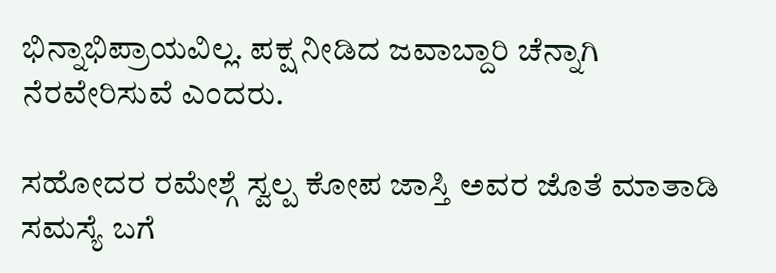ಭಿನ್ನಾಭಿಪ್ರಾಯವಿಲ್ಲ. ಪಕ್ಷ ನೀಡಿದ ಜವಾಬ್ದಾರಿ ಚೆನ್ನಾಗಿ ನೆರವೇರಿಸುವೆ ಎಂದರು.

ಸಹೋದರ ರಮೇಶ್ಗೆ ಸ್ವಲ್ಪ ಕೋಪ ಜಾಸ್ತಿ ಅವರ ಜೊತೆ ಮಾತಾಡಿ ಸಮಸ್ಯೆ ಬಗೆ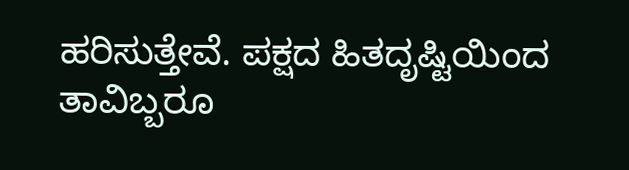ಹರಿಸುತ್ತೇವೆ. ಪಕ್ಷದ ಹಿತದೃಷ್ಟಿಯಿಂದ ತಾವಿಬ್ಬರೂ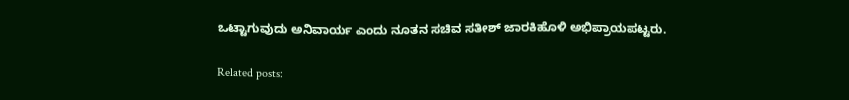ಒಟ್ಟಾಗುವುದು ಅನಿವಾರ್ಯ ಎಂದು ನೂತನ ಸಚಿವ ಸತೀಶ್ ಜಾರಕಿಹೊಳಿ ಅಭಿಪ್ರಾಯಪಟ್ಟರು.

Related posts: